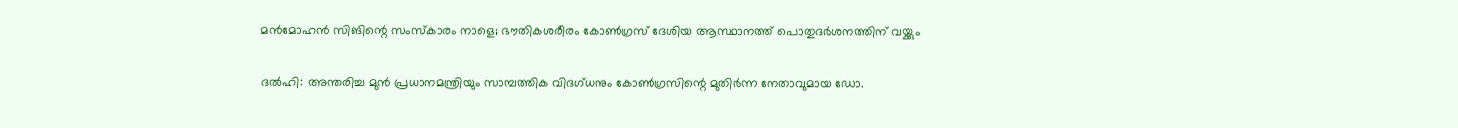മൻമോഹൻ സിങിന്റെ സംസ്‌കാരം നാളെ; ഭൗതികശരീരം കോൺഗ്രസ് ദേശിയ ആസ്ഥാനത്ത് പൊതുദർശനത്തിന് വയ്ക്കും

ദൽഹി: അന്തരിച്ച മുൻ പ്രധാനമന്ത്രിയും സാമ്പത്തിക വിദഗ്ധനും കോൺഗ്രസിന്റെ മുതിർന്ന നേതാവുമായ ഡോ.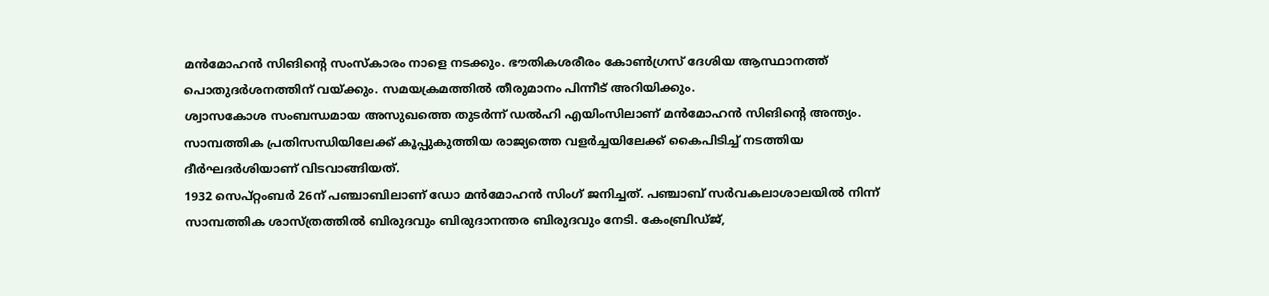മൻമോഹൻ സിങിന്റെ സംസ്‌കാരം നാളെ നടക്കും. ഭൗതികശരീരം കോൺഗ്രസ് ദേശിയ ആസ്ഥാനത്ത് പൊതുദർശനത്തിന് വയ്ക്കും. സമയക്രമത്തിൽ തീരുമാനം പിന്നീട് അറിയിക്കും.
ശ്വാസകോശ സംബന്ധമായ അസുഖത്തെ തുടർന്ന് ഡൽഹി എയിംസിലാണ് മൻമോഹൻ സിങിന്റെ അന്ത്യം. സാമ്പത്തിക പ്രതിസന്ധിയിലേക്ക് കൂപ്പുകുത്തിയ രാജ്യത്തെ വളർച്ചയിലേക്ക് കൈപിടിച്ച് നടത്തിയ ദീർഘദർശിയാണ് വിടവാങ്ങിയത്.
1932 സെപ്റ്റംബർ 26ന് പഞ്ചാബിലാണ് ഡോ മൻമോഹൻ സിംഗ് ജനിച്ചത്. പഞ്ചാബ് സർവകലാശാലയിൽ നിന്ന് സാമ്പത്തിക ശാസ്ത്രത്തിൽ ബിരുദവും ബിരുദാനന്തര ബിരുദവും നേടി. കേംബ്രിഡ്ജ്,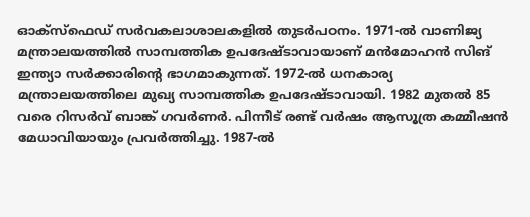ഓക്‌സ്‌ഫെഡ് സർവകലാശാലകളിൽ തുടർപഠനം. 1971-ൽ വാണിജ്യ മന്ത്രാലയത്തിൽ സാമ്പത്തിക ഉപദേഷ്ടാവായാണ് മൻമോഹൻ സിങ് ഇന്ത്യാ സർക്കാരിന്റെ ഭാഗമാകുന്നത്. 1972-ൽ ധനകാര്യ മന്ത്രാലയത്തിലെ മുഖ്യ സാമ്പത്തിക ഉപദേഷ്ടാവായി. 1982 മുതൽ 85 വരെ റിസർവ് ബാങ്ക് ഗവർണർ. പിന്നീട് രണ്ട് വർഷം ആസൂത്ര കമ്മീഷൻ മേധാവിയായും പ്രവർത്തിച്ചു. 1987-ൽ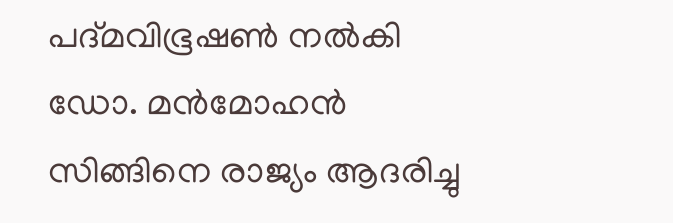പദ്മവിഭൂഷൺ നൽകി ഡോ. മൻമോഹൻ സിങ്ങിനെ രാജ്യം ആദരിച്ചു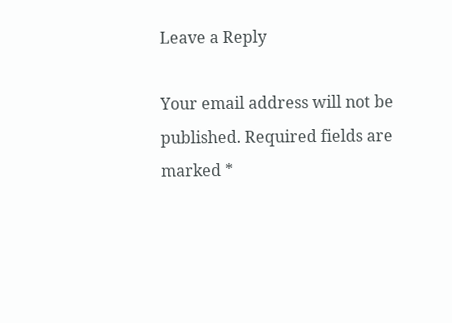Leave a Reply

Your email address will not be published. Required fields are marked *